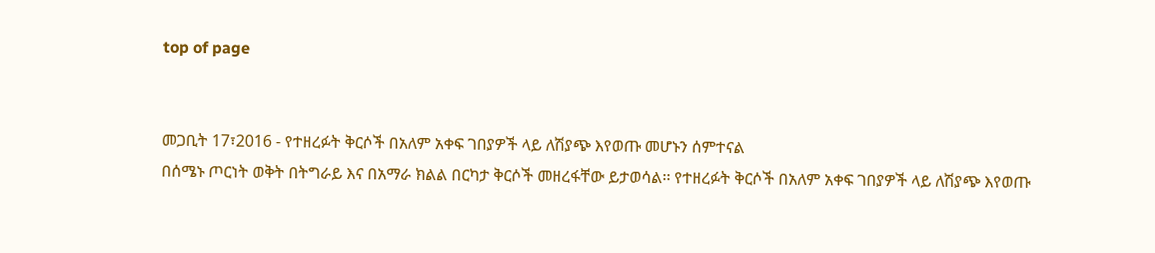top of page


መጋቢት 17፣2016 - የተዘረፉት ቅርሶች በአለም አቀፍ ገበያዎች ላይ ለሽያጭ እየወጡ መሆኑን ሰምተናል
በሰሜኑ ጦርነት ወቅት በትግራይ እና በአማራ ክልል በርካታ ቅርሶች መዘረፋቸው ይታወሳል፡፡ የተዘረፉት ቅርሶች በአለም አቀፍ ገበያዎች ላይ ለሽያጭ እየወጡ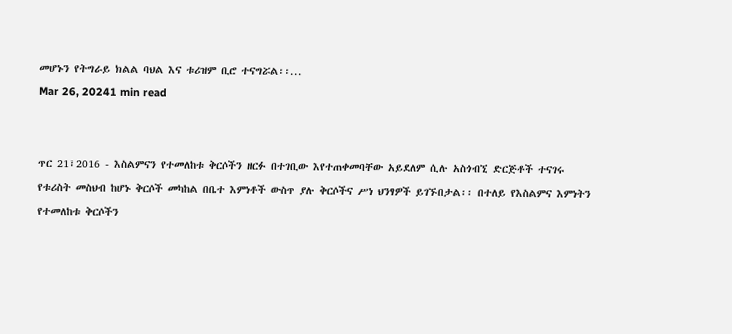መሆኑን የትግራይ ክልል ባህል እና ቱሪዝም ቢሮ ተናግሯል፡፡...
Mar 26, 20241 min read


ጥር 21፣2016 - እስልምናን የተመለከቱ ቅርሶችን ዘርፉ በተገቢው እየተጠቀመባቸው አይደለም ሲሉ አስጎብኚ ድርጅቶች ተናገሩ
የቱሪስት መስህብ ከሆኑ ቅርሶች መካከል በቤተ እምነቶች ውስጥ ያሉ ቅርሶችና ሥነ ህንፃዎች ይገኙበታል፡፡ በተለይ የእስልምና እምነትን የተመለከቱ ቅርሶችን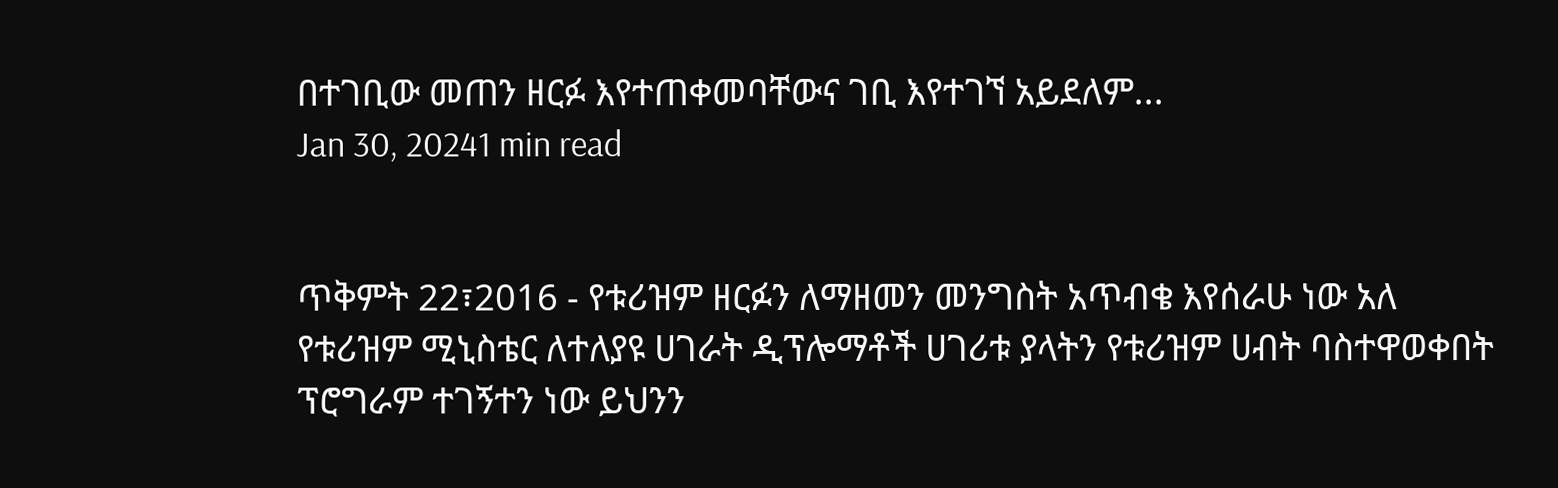በተገቢው መጠን ዘርፉ እየተጠቀመባቸውና ገቢ እየተገኘ አይደለም...
Jan 30, 20241 min read


ጥቅምት 22፣2016 - የቱሪዝም ዘርፉን ለማዘመን መንግስት አጥብቄ እየሰራሁ ነው አለ
የቱሪዝም ሚኒስቴር ለተለያዩ ሀገራት ዲፕሎማቶች ሀገሪቱ ያላትን የቱሪዝም ሀብት ባስተዋወቀበት ፕሮግራም ተገኝተን ነው ይህንን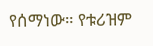የሰማነው። የቱሪዝም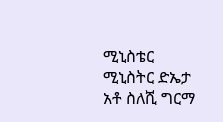ሚኒስቴር ሚኒስትር ድኤታ አቶ ስለሺ ግርማ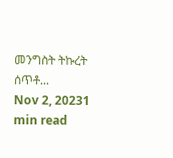መንግስት ትኩረት ሰጥቶ...
Nov 2, 20231 min read